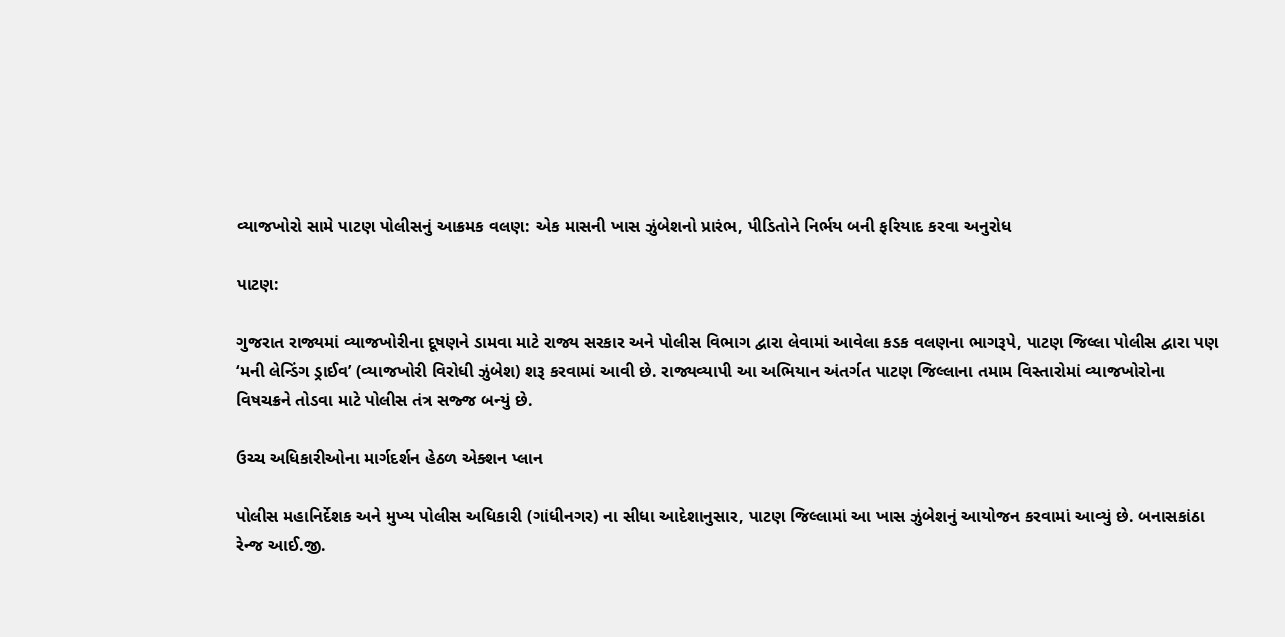વ્યાજખોરો સામે પાટણ પોલીસનું આક્રમક વલણ: એક માસની ખાસ ઝુંબેશનો પ્રારંભ, પીડિતોને નિર્ભય બની ફરિયાદ કરવા અનુરોધ

પાટણ:

ગુજરાત રાજ્યમાં વ્યાજખોરીના દૂષણને ડામવા માટે રાજ્ય સરકાર અને પોલીસ વિભાગ દ્વારા લેવામાં આવેલા કડક વલણના ભાગરૂપે, પાટણ જિલ્લા પોલીસ દ્વારા પણ ‘મની લેન્ડિંગ ડ્રાઈવ’ (વ્યાજખોરી વિરોધી ઝુંબેશ) શરૂ કરવામાં આવી છે. રાજ્યવ્યાપી આ અભિયાન અંતર્ગત પાટણ જિલ્લાના તમામ વિસ્તારોમાં વ્યાજખોરોના વિષચક્રને તોડવા માટે પોલીસ તંત્ર સજ્જ બન્યું છે.

ઉચ્ચ અધિકારીઓના માર્ગદર્શન હેઠળ એક્શન પ્લાન

પોલીસ મહાનિર્દેશક અને મુખ્ય પોલીસ અધિકારી (ગાંધીનગર) ના સીધા આદેશાનુસાર, પાટણ જિલ્લામાં આ ખાસ ઝુંબેશનું આયોજન કરવામાં આવ્યું છે. બનાસકાંઠા રેન્જ આઈ.જી.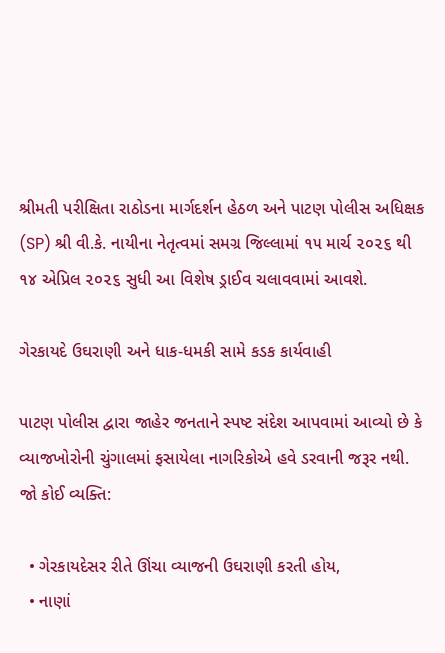શ્રીમતી પરીક્ષિતા રાઠોડના માર્ગદર્શન હેઠળ અને પાટણ પોલીસ અધિક્ષક (SP) શ્રી વી.કે. નાયીના નેતૃત્વમાં સમગ્ર જિલ્લામાં ૧૫ માર્ચ ૨૦૨૬ થી ૧૪ એપ્રિલ ૨૦૨૬ સુધી આ વિશેષ ડ્રાઈવ ચલાવવામાં આવશે.

ગેરકાયદે ઉઘરાણી અને ધાક-ધમકી સામે કડક કાર્યવાહી

પાટણ પોલીસ દ્વારા જાહેર જનતાને સ્પષ્ટ સંદેશ આપવામાં આવ્યો છે કે વ્યાજખોરોની ચુંગાલમાં ફસાયેલા નાગરિકોએ હવે ડરવાની જરૂર નથી. જો કોઈ વ્યક્તિ:

  • ગેરકાયદેસર રીતે ઊંચા વ્યાજની ઉઘરાણી કરતી હોય,
  • નાણાં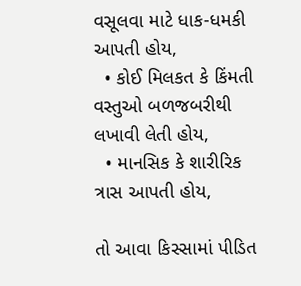વસૂલવા માટે ધાક-ધમકી આપતી હોય,
  • કોઈ મિલકત કે કિંમતી વસ્તુઓ બળજબરીથી લખાવી લેતી હોય,
  • માનસિક કે શારીરિક ત્રાસ આપતી હોય,

તો આવા કિસ્સામાં પીડિત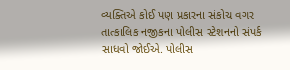વ્યક્તિએ કોઈ પણ પ્રકારના સંકોચ વગર તાત્કાલિક નજીકના પોલીસ સ્ટેશનનો સંપર્ક સાધવો જોઈએ. પોલીસ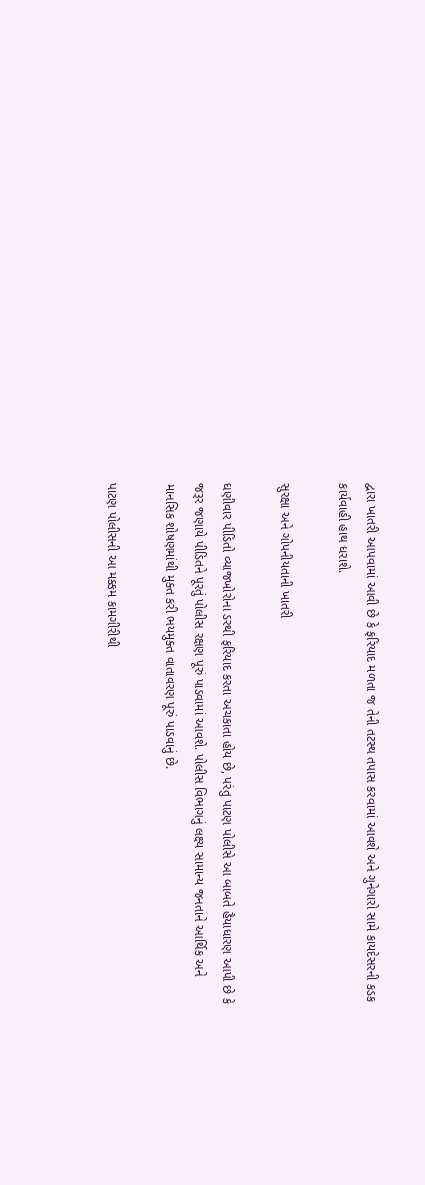દ્વારા ખાતરી આપવામાં આવી છે કે ફરિયાદ મળતા જ તેની તટસ્થ તપાસ કરવામાં આવશે અને ગુનેગારો સામે કાયદેસરની કડક કાર્યવાહી હાથ ધરાશે.

સુરક્ષા અને ગોપનીયતાની ખાતરી

ઘણીવાર પીડિતો વ્યાજખોરોના ડરથી ફરિયાદ કરતા અચકાતા હોય છે, પરંતુ પાટણ પોલીસે આ બાબતે હૈયાધારણ આપી છે કે જરૂર જણાયે પીડિતને પૂરતું પોલીસ રક્ષણ પૂરું પાડવામાં આવશે. પોલીસ વિભાગનું લક્ષ્ય સામાન્ય જનતાને આર્થિક અને માનસિક શોષણમાંથી મુક્ત કરી ભયમુક્ત વાતાવરણ પૂરું પાડવાનું છે.

પાટણ પોલીસની આ મક્કમ કામગીરીથી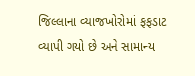જિલ્લાના વ્યાજખોરોમાં ફફડાટ વ્યાપી ગયો છે અને સામાન્ય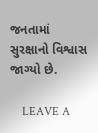જનતામાં સુરક્ષાનો વિશ્વાસ જાગ્યો છે.

    LEAVE A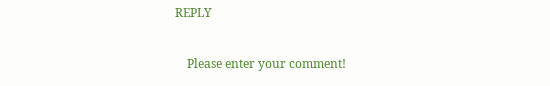REPLY

    Please enter your comment!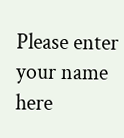Please enter your name here